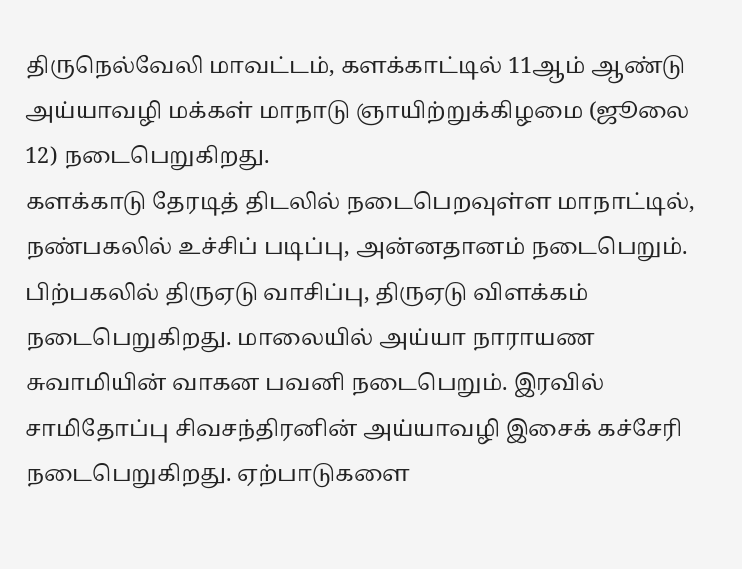திருநெல்வேலி மாவட்டம், களக்காட்டில் 11ஆம் ஆண்டு அய்யாவழி மக்கள் மாநாடு ஞாயிற்றுக்கிழமை (ஜூலை 12) நடைபெறுகிறது.
களக்காடு தேரடித் திடலில் நடைபெறவுள்ள மாநாட்டில், நண்பகலில் உச்சிப் படிப்பு, அன்னதானம் நடைபெறும். பிற்பகலில் திருஏடு வாசிப்பு, திருஏடு விளக்கம் நடைபெறுகிறது. மாலையில் அய்யா நாராயண சுவாமியின் வாகன பவனி நடைபெறும். இரவில் சாமிதோப்பு சிவசந்திரனின் அய்யாவழி இசைக் கச்சேரி நடைபெறுகிறது. ஏற்பாடுகளை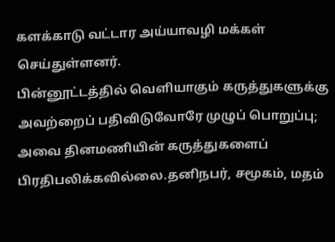களக்காடு வட்டார அய்யாவழி மக்கள் செய்துள்ளனர்.
பின்னூட்டத்தில் வெளியாகும் கருத்துகளுக்கு அவற்றைப் பதிவிடுவோரே முழுப் பொறுப்பு; அவை தினமணியின் கருத்துகளைப் பிரதிபலிக்கவில்லை.தனிநபர், சமூகம், மதம்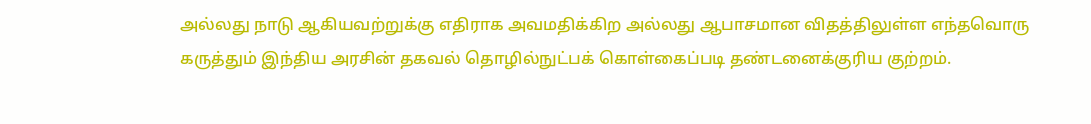அல்லது நாடு ஆகியவற்றுக்கு எதிராக அவமதிக்கிற அல்லது ஆபாசமான விதத்திலுள்ள எந்தவொரு கருத்தும் இந்திய அரசின் தகவல் தொழில்நுட்பக் கொள்கைப்படி தண்டனைக்குரிய குற்றம்.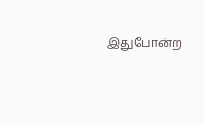இதுபோன்ற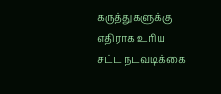கருத்துகளுக்கு எதிராக உரிய சட்ட நடவடிக்கை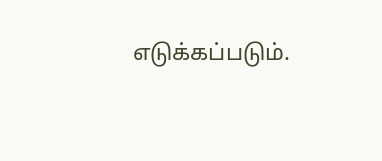எடுக்கப்படும்.